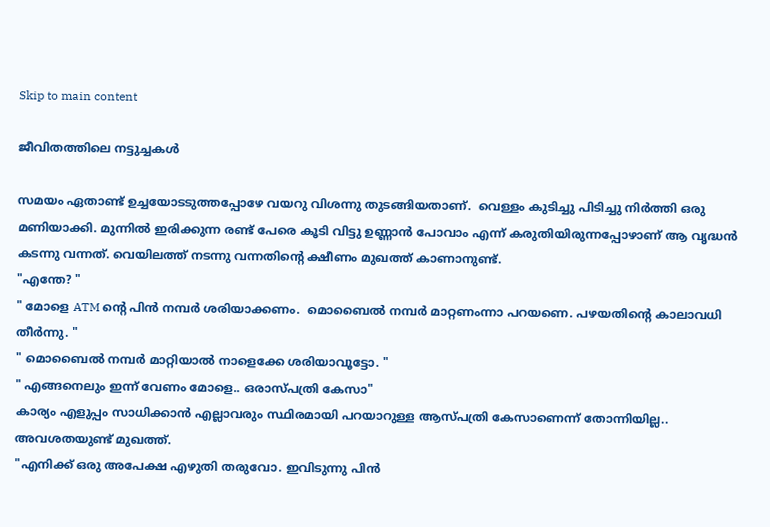Skip to main content

ജീവിതത്തിലെ നട്ടുച്ചകൾ

സമയം ഏതാണ്ട് ഉച്ചയോടടുത്തപ്പോഴേ വയറു വിശന്നു തുടങ്ങിയതാണ്.  വെള്ളം കുടിച്ചു പിടിച്ചു നിർത്തി ഒരു മണിയാക്കി. മുന്നിൽ ഇരിക്കുന്ന രണ്ട് പേരെ കൂടി വിട്ടു ഉണ്ണാൻ പോവാം എന്ന് കരുതിയിരുന്നപ്പോഴാണ് ആ വൃദ്ധൻ കടന്നു വന്നത്. വെയിലത്ത് നടന്നു വന്നതിന്റെ ക്ഷീണം മുഖത്ത് കാണാനുണ്ട്.
"എന്തേ? "
" മോളെ ATM ന്റെ പിൻ നമ്പർ ശരിയാക്കണം.  മൊബൈൽ നമ്പർ മാറ്റണംന്നാ പറയണെ. പഴയതിന്റെ കാലാവധി തീര്‍ന്നു. "
" മൊബൈൽ നമ്പർ മാറ്റിയാൽ നാളെക്കേ ശരിയാവൂട്ടോ. "
" എങ്ങനെലും ഇന്ന് വേണം മോളെ.. ഒരാസ്പത്രി കേസാ"
കാര്യം എളുപ്പം സാധിക്കാൻ എല്ലാവരും സ്ഥിരമായി പറയാറുള്ള ആസ്പത്രി കേസാണെന്ന് തോന്നിയില്ല.. അവശതയുണ്ട് മുഖത്ത്.
"എനിക്ക് ഒരു അപേക്ഷ എഴുതി തരുവോ. ഇവിടുന്നു പിൻ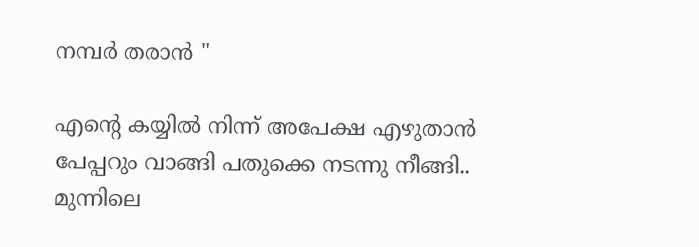നമ്പർ തരാൻ "

എന്റെ കയ്യിൽ നിന്ന് അപേക്ഷ എഴുതാൻ പേപ്പറും വാങ്ങി പതുക്കെ നടന്നു നീങ്ങി..
മുന്നിലെ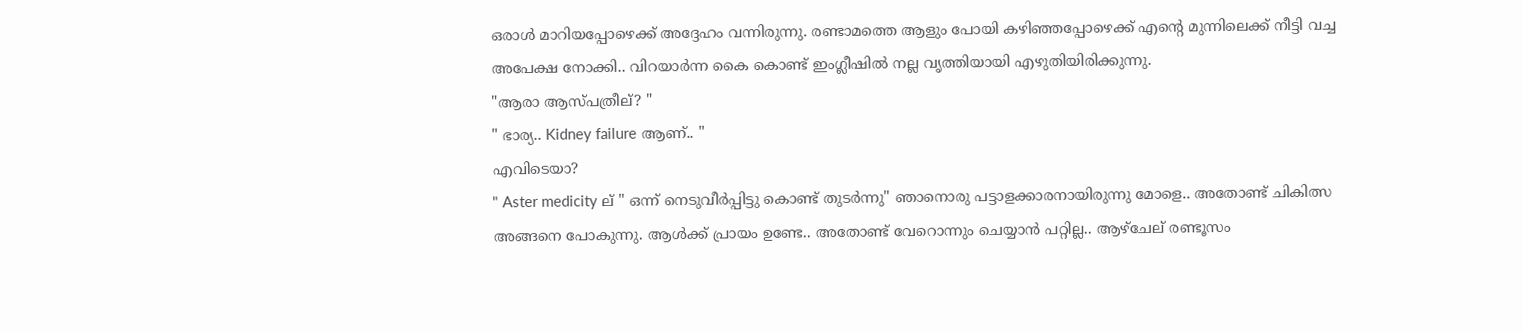ഒരാൾ മാറിയപ്പോഴെക്ക് അദ്ദേഹം വന്നിരുന്നു. രണ്ടാമത്തെ ആളും പോയി കഴിഞ്ഞപ്പോഴെക്ക് എന്റെ മുന്നിലെക്ക് നീട്ടി വച്ച അപേക്ഷ നോക്കി.. വിറയാർന്ന കൈ കൊണ്ട് ഇംഗ്ലീഷിൽ നല്ല വൃത്തിയായി എഴുതിയിരിക്കുന്നു.
"ആരാ ആസ്പത്രീല്? "
" ഭാര്യ.. Kidney failure ആണ്.. "
എവിടെയാ?
" Aster medicity ല് " ഒന്ന് നെടുവീര്‍പ്പിട്ടു കൊണ്ട് തുടര്‍ന്നു" ഞാനൊരു പട്ടാളക്കാരനായിരുന്നു മോളെ.. അതോണ്ട് ചികിത്സ അങ്ങനെ പോകുന്നു. ആൾക്ക് പ്രായം ഉണ്ടേ.. അതോണ്ട് വേറൊന്നും ചെയ്യാൻ പറ്റില്ല.. ആഴ്ചേല് രണ്ടൂസം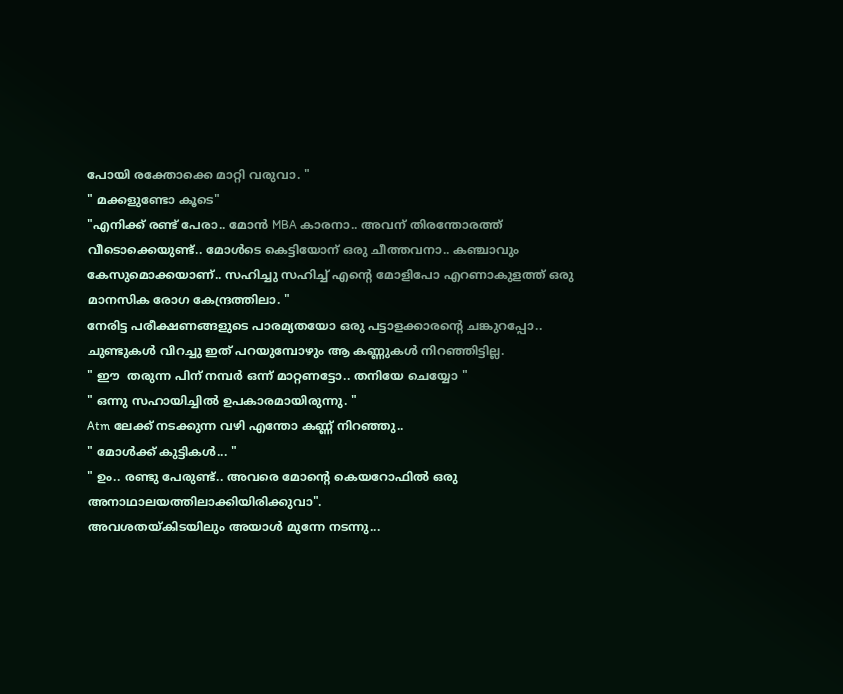പോയി രക്തോക്കെ മാറ്റി വരുവാ. "
" മക്കളുണ്ടോ കൂടെ"
"എനിക്ക് രണ്ട് പേരാ.. മോൻ MBA കാരനാ.. അവന് തിരന്തോരത്ത് വീടൊക്കെയുണ്ട്.. മോൾടെ കെട്ടിയോന് ഒരു ചീത്തവനാ.. കഞ്ചാവും കേസുമൊക്കയാണ്.. സഹിച്ചു സഹിച്ച് എന്റെ മോളിപോ എറണാകുളത്ത് ഒരു മാനസിക രോഗ കേന്ദ്രത്തിലാ. "
നേരിട്ട പരീക്ഷണങ്ങളുടെ പാരമ്യതയോ ഒരു പട്ടാളക്കാരന്റെ ചങ്കുറപ്പോ.. ചുണ്ടുകൾ വിറച്ചു ഇത് പറയുമ്പോഴും ആ കണ്ണുകൾ നിറഞ്ഞിട്ടില്ല.
" ഈ  തരുന്ന പിന് നമ്പർ ഒന്ന് മാറ്റണട്ടോ.. തനിയേ ചെയ്യോ "
" ഒന്നു സഹായിച്ചിൽ ഉപകാരമായിരുന്നു. "
Atm ലേക്ക് നടക്കുന്ന വഴി എന്തോ കണ്ണ് നിറഞ്ഞു..
" മോൾക്ക് കുട്ടികൾ... "
" ഉം.. രണ്ടു പേരുണ്ട്.. അവരെ മോന്റെ കെയറോഫിൽ ഒരു അനാഥാലയത്തിലാക്കിയിരിക്കുവാ".
അവശതയ്കിടയിലും അയാൾ മുന്നേ നടന്നു...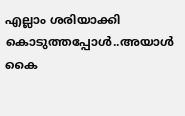എല്ലാം ശരിയാക്കി കൊടുത്തപ്പോൾ..അയാൾ കൈ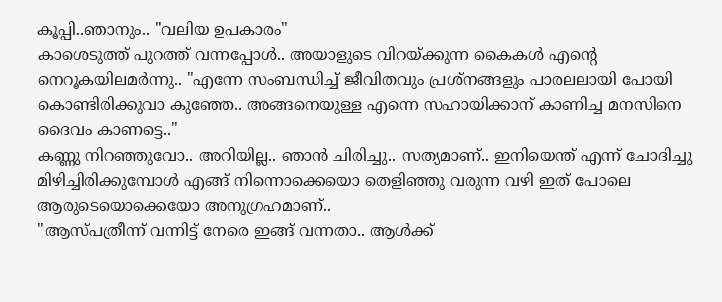കൂപ്പി..ഞാനും.. "വലിയ ഉപകാരം"
കാശെടുത്ത് പുറത്ത് വന്നപ്പോൾ.. അയാളുടെ വിറയ്ക്കുന്ന കൈകൾ എന്റെ നെറൂകയിലമർന്നു.. "എന്നേ സംബന്ധിച്ച് ജീവിതവും പ്രശ്നങ്ങളും പാരലലായി പോയി കൊണ്ടിരിക്കുവാ കുഞ്ഞേ.. അങ്ങനെയുള്ള എന്നെ സഹായിക്കാന് കാണിച്ച മനസിനെ ദൈവം കാണട്ടെ.."
കണ്ണു നിറഞ്ഞുവോ.. അറിയില്ല.. ഞാൻ ചിരിച്ചു.. സത്യമാണ്.. ഇനിയെന്ത് എന്ന് ചോദിച്ചു മിഴിച്ചിരിക്കുമ്പോൾ എങ്ങ് നിന്നൊക്കെയൊ തെളിഞ്ഞു വരുന്ന വഴി ഇത് പോലെ ആരുടെയൊക്കെയോ അനുഗ്രഹമാണ്..
"ആസ്പത്രീന്ന് വന്നിട്ട് നേരെ ഇങ്ങ് വന്നതാ.. ആൾക്ക്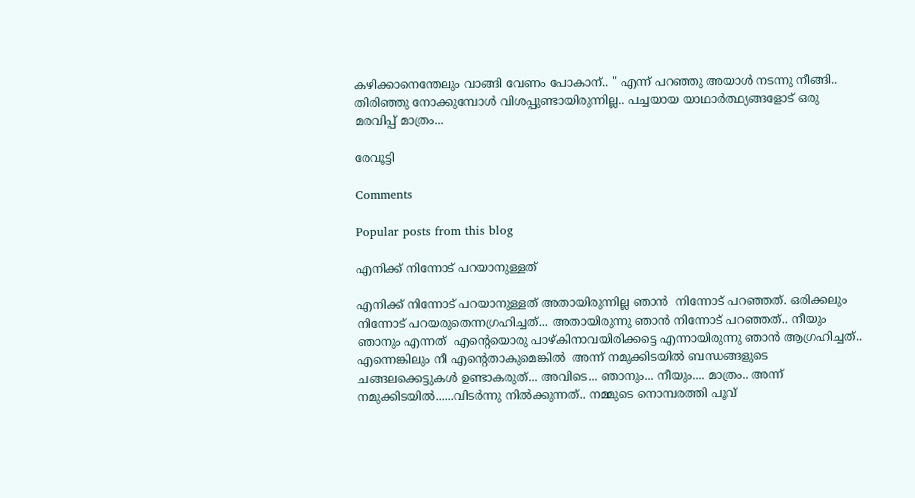കഴിക്കാനെന്തേലും വാങ്ങി വേണം പോകാന്.. " എന്ന് പറഞ്ഞു അയാൾ നടന്നു നീങ്ങി..
തിരിഞ്ഞു നോക്കുമ്പോൾ വിശപ്പുണ്ടായിരുന്നില്ല.. പച്ചയായ യാഥാര്‍ത്ഥ്യങ്ങളോട് ഒരു മരവിപ്പ് മാത്രം...

രേവൂട്ടി

Comments

Popular posts from this blog

എനിക്ക് നിന്നോട് പറയാനുള്ളത്

എനിക്ക് നിന്നോട് പറയാനുള്ളത് അതായിരുന്നില്ല ഞാന്‍  നിന്നോട് പറഞ്ഞത്. ഒരിക്കലും നിന്നോട് പറയരുതെന്നഗ്രഹിച്ചത്... അതായിരുന്നു ഞാന്‍ നിന്നോട് പറഞ്ഞത്.. നീയും ഞാനും എന്നത്  എന്റെയൊരു പാഴ്കിനാവയിരിക്കട്ടെ എന്നായിരുന്നു ഞാന്‍ ആഗ്രഹിച്ചത്‌.. എന്നെങ്കിലും നീ എന്റെതാകുമെങ്കില്‍  അന്ന് നമുക്കിടയില്‍ ബന്ധങ്ങളുടെ ചങ്ങലക്കെട്ടുകള്‍ ഉണ്ടാകരുത്... അവിടെ... ഞാനും... നീയും.... മാത്രം.. അന്ന് നമുക്കിടയില്‍......വിടര്‍ന്നു നില്‍ക്കുന്നത്.. നമ്മുടെ നൊമ്പരത്തി പൂവ്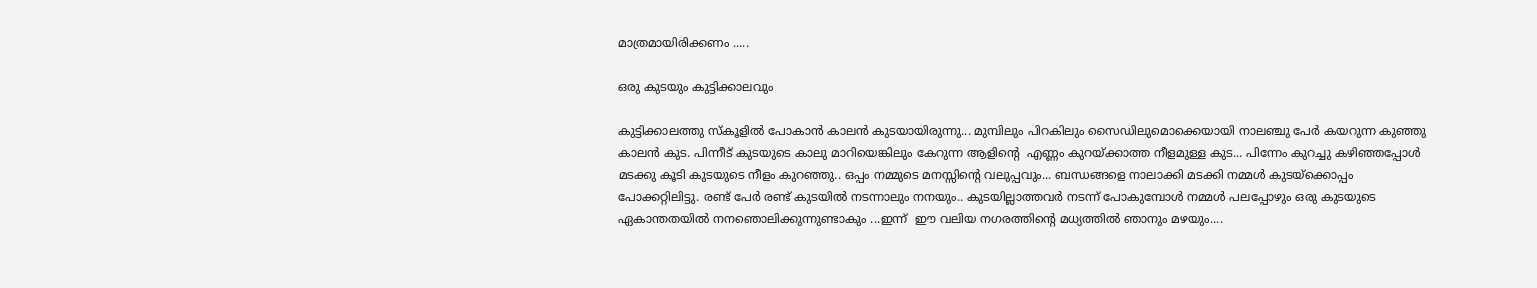മാത്രമായിരിക്കണം .....

ഒരു കുടയും കുട്ടിക്കാലവും

കുട്ടിക്കാലത്തു സ്‌കൂളിൽ പോകാൻ കാലൻ കുടയായിരുന്നു... മുമ്പിലും പിറകിലും സൈഡിലുമൊക്കെയായി നാലഞ്ചു പേർ കയറുന്ന കുഞ്ഞു കാലൻ കുട. പിന്നീട് കുടയുടെ കാലു മാറിയെങ്കിലും കേറുന്ന ആളിന്റെ  എണ്ണം കുറയ്ക്കാത്ത നീളമുള്ള കുട... പിന്നേം കുറച്ചു കഴിഞ്ഞപ്പോൾ മടക്കു കൂടി കുടയുടെ നീളം കുറഞ്ഞു.. ഒപ്പം നമ്മുടെ മനസ്സിന്റെ വലുപ്പവും... ബന്ധങ്ങളെ നാലാക്കി മടക്കി നമ്മൾ കുടയ്ക്കൊപ്പം പോക്കറ്റിലിട്ടു. രണ്ട് പേർ രണ്ട് കുടയിൽ നടന്നാലും നനയും.. കുടയില്ലാത്തവർ നടന്ന് പോകുമ്പോൾ നമ്മൾ പലപ്പോഴും ഒരു കുടയുടെ ഏകാന്തതയിൽ നനഞൊലിക്കുന്നുണ്ടാകും ...ഇന്ന്  ഈ വലിയ നഗരത്തിന്റെ മധ്യത്തിൽ ഞാനും മഴയും....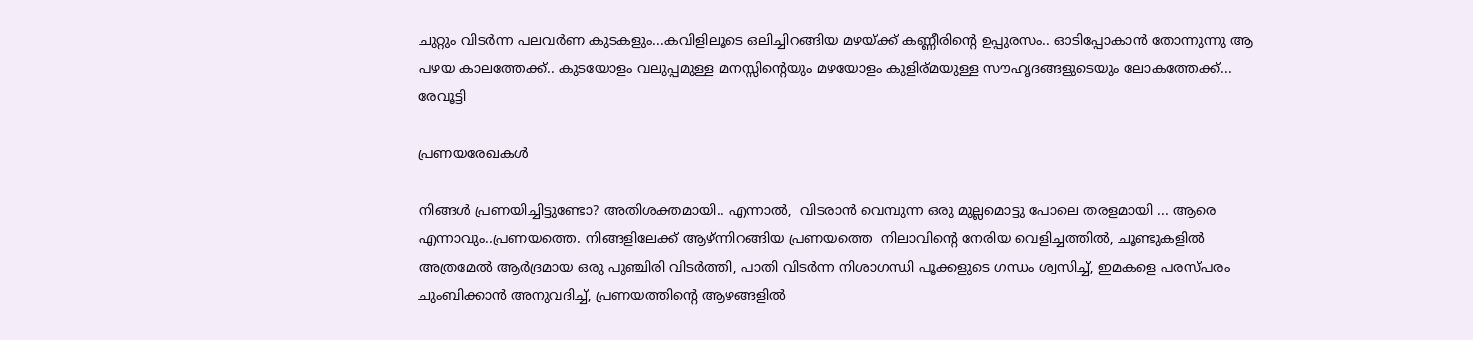ചുറ്റും വിടർന്ന പലവർണ കുടകളും...കവിളിലൂടെ ഒലിച്ചിറങ്ങിയ മഴയ്ക്ക് കണ്ണീരിന്റെ ഉപ്പുരസം.. ഓടിപ്പോകാൻ തോന്നുന്നു ആ പഴയ കാലത്തേക്ക്.. കുടയോളം വലുപ്പമുള്ള മനസ്സിന്റെയും മഴയോളം കുളിര്മയുള്ള സൗഹൃദങ്ങളുടെയും ലോകത്തേക്ക്... രേവൂട്ടി

പ്രണയരേഖകൾ

നിങ്ങൾ പ്രണയിച്ചിട്ടുണ്ടോ? അതിശക്തമായി.. എന്നാൽ,  വിടരാൻ വെമ്പുന്ന ഒരു മുല്ലമൊട്ടു പോലെ തരളമായി ... ആരെ എന്നാവും..പ്രണയത്തെ. നിങ്ങളിലേക്ക് ആഴ്ന്നിറങ്ങിയ പ്രണയത്തെ  നിലാവിൻ്റെ നേരിയ വെളിച്ചത്തിൽ, ചൂണ്ടുകളിൽ അത്രമേൽ ആർദ്രമായ ഒരു പുഞ്ചിരി വിടർത്തി, പാതി വിടർന്ന നിശാഗന്ധി പൂക്കളുടെ ഗന്ധം ശ്വസിച്ച്, ഇമകളെ പരസ്പരം ചുംബിക്കാൻ അനുവദിച്ച്, പ്രണയത്തിൻ്റെ ആഴങ്ങളിൽ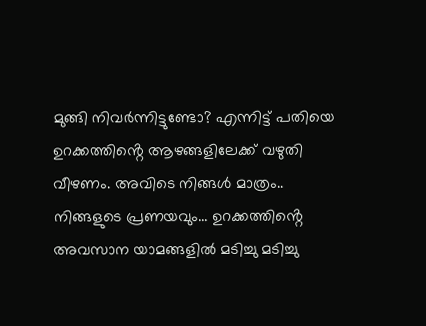മുങ്ങി നിവർന്നിട്ടുണ്ടോ? എന്നിട്ട് പതിയെ ഉറക്കത്തിൻ്റെ ആഴങ്ങളിലേക്ക് വഴുതി വീഴണം. അവിടെ നിങ്ങൾ മാത്രം.. നിങ്ങളുടെ പ്രണയവും... ഉറക്കത്തിൻ്റെ അവസാന യാമങ്ങളിൽ മടിച്ചു മടിച്ചു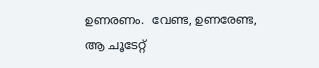ഉണരണം.  വേണ്ട, ഉണരേണ്ട,  ആ ചൂടേറ്റ്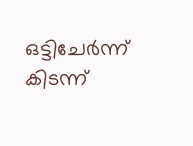ഒട്ടിചേർന്ന് കിടന്ന്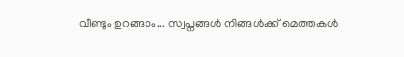വീണ്ടും ഉറങ്ങാം... സ്വപ്നങ്ങൾ നിങ്ങൾക്ക് മെത്തകൾ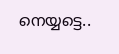നെയ്യട്ടെ..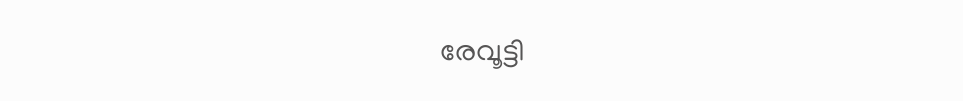രേവൂട്ടി